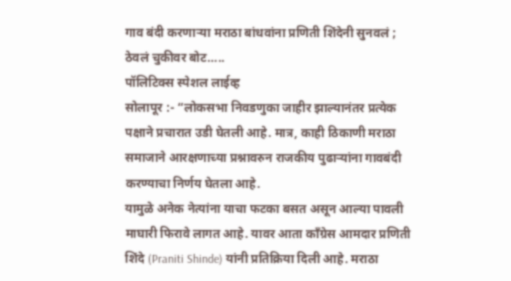गाव बंदी करणाऱ्या मराठा बांधवांना प्रणिती शिंदेनी सुनवलं ; ठेवलं चुकीवर बोट…..
पॉलिटिक्स स्पेशल लाईव्ह
सोलापूर :- “लोकसभा निवडणुका जाहीर झाल्यानंतर प्रत्येक पक्षाने प्रचारात उडी घेतली आहे. मात्र, काही ठिकाणी मराठा समाजाने आरक्षणाच्या प्रश्नावरुन राजकीय पुढाऱ्यांना गावबंदी करण्याचा निर्णय घेतला आहे.
यामुळे अनेक नेत्यांना याचा फटका बसत असून आल्या पावली माघारी फिरावे लागत आहे. यावर आता काँग्रेस आमदार प्रणिती शिंदे (Praniti Shinde) यांनी प्रतिक्रिया दिली आहे. मराठा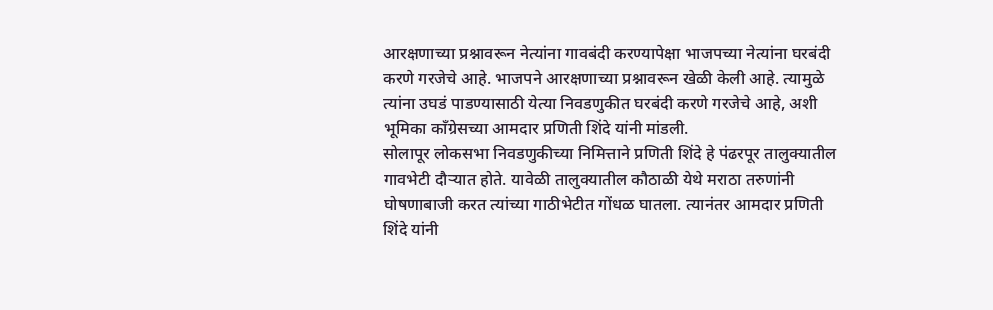आरक्षणाच्या प्रश्नावरून नेत्यांना गावबंदी करण्यापेक्षा भाजपच्या नेत्यांना घरबंदी करणे गरजेचे आहे. भाजपने आरक्षणाच्या प्रश्नावरून खेळी केली आहे. त्यामुळे त्यांना उघडं पाडण्यासाठी येत्या निवडणुकीत घरबंदी करणे गरजेचे आहे, अशी भूमिका काँग्रेसच्या आमदार प्रणिती शिंदे यांनी मांडली.
सोलापूर लोकसभा निवडणुकीच्या निमित्ताने प्रणिती शिंदे हे पंढरपूर तालुक्यातील गावभेटी दौऱ्यात होते. यावेळी तालुक्यातील कौठाळी येथे मराठा तरुणांनी घोषणाबाजी करत त्यांच्या गाठीभेटीत गोंधळ घातला. त्यानंतर आमदार प्रणिती शिंदे यांनी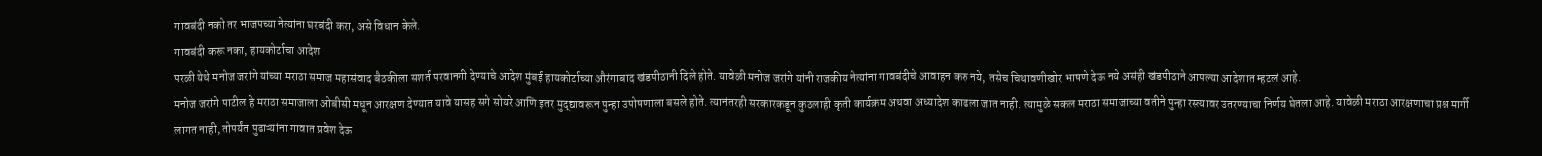गावबंदी नको तर भाजपच्या नेत्यांना घरबंदी करा, असे विधान केले.
गावबंदी करू नका, हायकोर्टाचा आदेश
परळी येथे मनोज जरांगे यांच्या मराठा समाज महासंवाद बैठकीला सशर्त परवानगी देण्याचे आदेश मुंबई हायकोर्टाच्या औरंगाबाद खंडपीठानी दिले होते. यावेळी मनोज जरांगे यांनी राजकीय नेत्यांना गावबंदीचे आवाहन करु नये, तसेच चिथावणीखोर भाषणे देऊ नये असंही खंडपीठाने आपल्या आदेशात म्हटलं आहे.
मनोज जरांगे पाटील हे मराठा समाजाला ओबीसी मधून आरक्षण देण्यात यावे यासह सगे सोयरे आणि इतर मुद्द्यावरून पुन्हा उपोषणाला बसले होते. त्यानंतरही सरकारकडून कुठलाही कृती कार्यक्रम अथवा अध्यादेश काढला जात नाही. त्यामुळे सकल मराठा समाजाच्या वतीने पुन्हा रस्त्यावर उतरण्याचा निर्णय घेतला आहे. यावेळी मराठा आरक्षणाचा प्रश्न मार्गी लागत नाही, तोपर्यंत पुढाऱ्यांना गावात प्रवेश देऊ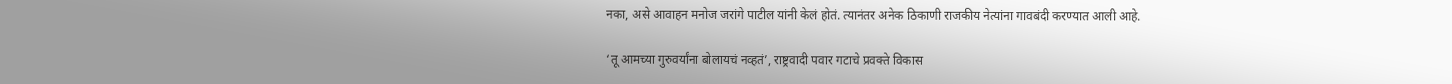नका, असे आवाहन मनोज जरांगे पाटील यांनी केलं होतं. त्यानंतर अनेक ठिकाणी राजकीय नेत्यांना गावबंदी करण्यात आली आहे.

‘तू आमच्या गुरुवर्यांना बोलायचं नव्हतं’, राष्ट्रवादी पवार गटाचे प्रवक्ते विकास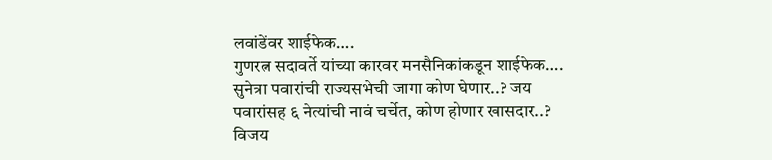लवांडेंवर शाईफेक….
गुणरत्न सदावर्ते यांच्या कारवर मनसैनिकांकडून शाईफेक….
सुनेत्रा पवारांची राज्यसभेची जागा कोण घेणार..? जय पवारांसह ६ नेत्यांची नावं चर्चेत, कोण होणार खासदार..?
विजय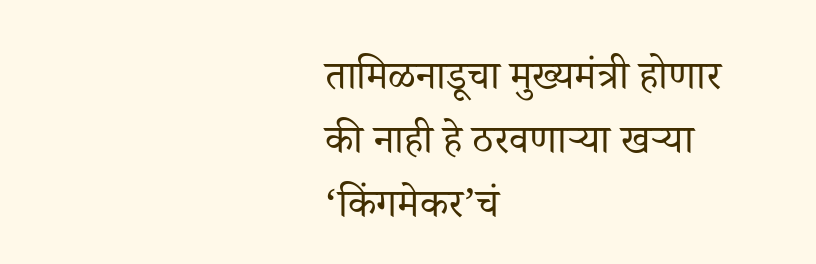तामिळनाडूचा मुख्यमंत्री होणार की नाही हे ठरवणाऱ्या खऱ्या ‘किंगमेकर’चं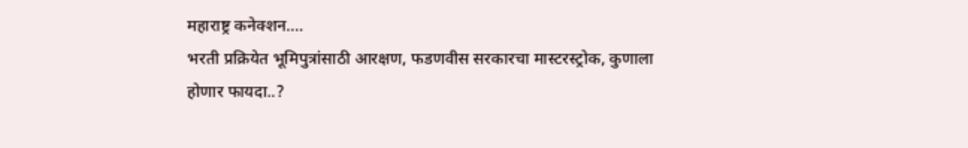महाराष्ट्र कनेक्शन….
भरती प्रक्रियेत भूमिपुत्रांसाठी आरक्षण, फडणवीस सरकारचा मास्टरस्ट्रोक, कुणाला होणार फायदा..?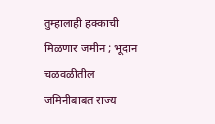तुम्हालाही हक्काची मिळणार जमीन ; भूदान चळवळीतील जमिनीबाबत राज्य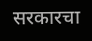सरकारचा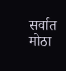सर्वात मोठा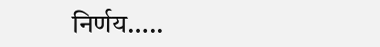निर्णय…..